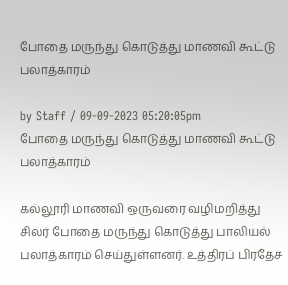போதை மருந்து கொடுத்து மாணவி கூட்டு பலாத்காரம்

by Staff / 09-09-2023 05:20:05pm
போதை மருந்து கொடுத்து மாணவி கூட்டு பலாத்காரம்

கல்லூரி மாணவி ஒருவரை வழிமறித்து சிலர் போதை மருந்து கொடுத்து பாலியல் பலாத்காரம் செய்துள்ளனர். உத்திரப் பிரதேச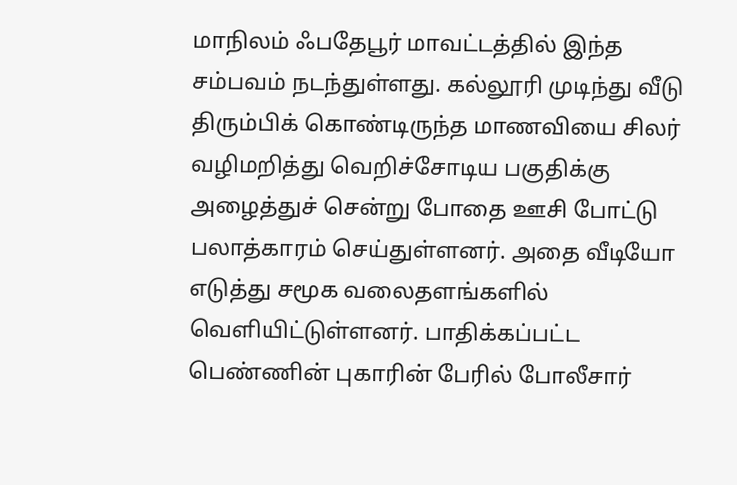மாநிலம் ஃபதேபூர் மாவட்டத்தில் இந்த சம்பவம் நடந்துள்ளது. கல்லூரி முடிந்து வீடு திரும்பிக் கொண்டிருந்த மாணவியை சிலர் வழிமறித்து வெறிச்சோடிய பகுதிக்கு அழைத்துச் சென்று போதை ஊசி போட்டு பலாத்காரம் செய்துள்ளனர். அதை வீடியோ எடுத்து சமூக வலைதளங்களில் வெளியிட்டுள்ளனர். பாதிக்கப்பட்ட பெண்ணின் புகாரின் பேரில் போலீசார்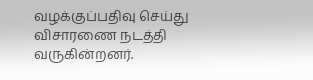வழக்குப்பதிவு செய்து விசாரணை நடத்தி வருகின்றனர்.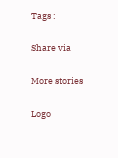Tags :

Share via

More stories

Logo